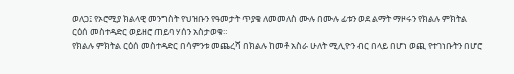ወለጋ፤ የኦሮሚያ ክልላዊ መንግስት የህዝቡን የዓመታት ጥያቄ ለመመለስ ሙሉ በሙሉ ፊቱን ወደ ልማት ማዞሩን የክልሉ ምክትል ርዕሰ መስተዳድር ወይዘሮ ጠይባ ሃሰን አስታወቁ።
የክልሉ ምክትል ርዕሰ መስተዳድር በሳምንቱ መጨረሻ በክልሉ ከመቶ አስራ ሁለት ሚሊዮን ብር በላይ በሆነ ወጪ የተገነቡትን በሆሮ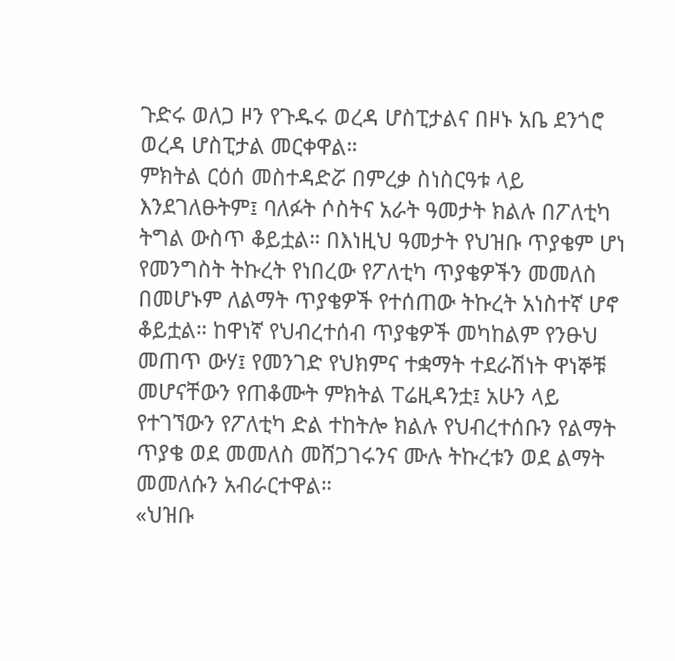ጉድሩ ወለጋ ዞን የጉዱሩ ወረዳ ሆስፒታልና በዞኑ አቤ ደንጎሮ ወረዳ ሆስፒታል መርቀዋል።
ምክትል ርዕሰ መስተዳድሯ በምረቃ ስነስርዓቱ ላይ እንደገለፁትም፤ ባለፉት ሶስትና አራት ዓመታት ክልሉ በፖለቲካ ትግል ውስጥ ቆይቷል። በእነዚህ ዓመታት የህዝቡ ጥያቄም ሆነ የመንግስት ትኩረት የነበረው የፖለቲካ ጥያቄዎችን መመለስ በመሆኑም ለልማት ጥያቄዎች የተሰጠው ትኩረት አነስተኛ ሆኖ ቆይቷል። ከዋነኛ የህብረተሰብ ጥያቄዎች መካከልም የንፁህ መጠጥ ውሃ፤ የመንገድ የህክምና ተቋማት ተደራሽነት ዋነኞቹ መሆናቸውን የጠቆሙት ምክትል ፐሬዚዳንቷ፤ አሁን ላይ የተገኘውን የፖለቲካ ድል ተከትሎ ክልሉ የህብረተሰቡን የልማት ጥያቄ ወደ መመለስ መሸጋገሩንና ሙሉ ትኩረቱን ወደ ልማት መመለሱን አብራርተዋል።
«ህዝቡ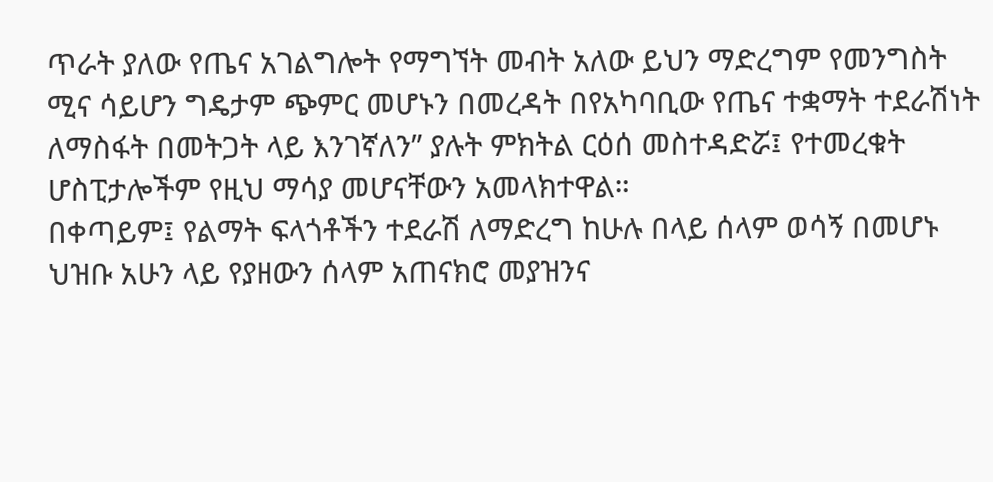ጥራት ያለው የጤና አገልግሎት የማግኘት መብት አለው ይህን ማድረግም የመንግስት ሚና ሳይሆን ግዴታም ጭምር መሆኑን በመረዳት በየአካባቢው የጤና ተቋማት ተደራሽነት ለማስፋት በመትጋት ላይ እንገኛለን” ያሉት ምክትል ርዕሰ መስተዳድሯ፤ የተመረቁት ሆስፒታሎችም የዚህ ማሳያ መሆናቸውን አመላክተዋል።
በቀጣይም፤ የልማት ፍላጎቶችን ተደራሽ ለማድረግ ከሁሉ በላይ ሰላም ወሳኝ በመሆኑ ህዝቡ አሁን ላይ የያዘውን ሰላም አጠናክሮ መያዝንና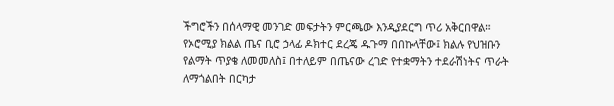ችግሮችን በሰላማዊ መንገድ መፍታትን ምርጫው እንዲያደርግ ጥሪ አቅርበዋል። የኦሮሚያ ክልል ጤና ቢሮ ኃላፊ ዶክተር ደረጄ ዱጉማ በበኩላቸው፤ ክልሉ የህዝቡን የልማት ጥያቄ ለመመለስ፤ በተለይም በጤናው ረገድ የተቋማትን ተደራሽነትና ጥራት ለማጎልበት በርካታ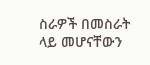ስራዎች በመስራት ላይ መሆናቸውን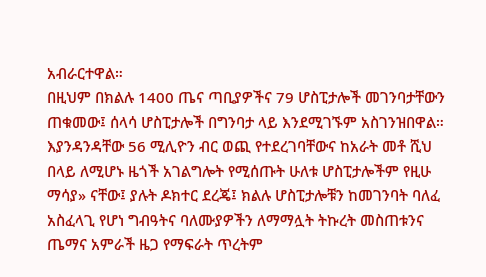አብራርተዋል።
በዚህም በክልሉ 1400 ጤና ጣቢያዎችና 79 ሆስፒታሎች መገንባታቸውን ጠቁመው፤ ሰላሳ ሆስፒታሎች በግንባታ ላይ እንደሚገኙም አስገንዝበዋል። እያንዳንዳቸው 56 ሚሊዮን ብር ወጪ የተደረገባቸውና ከአራት መቶ ሺህ በላይ ለሚሆኑ ዜጎች አገልግሎት የሚሰጡት ሁለቱ ሆስፒታሎችም የዚሁ ማሳያ» ናቸው፤ ያሉት ዶክተር ደረጄ፤ ክልሉ ሆስፒታሎቹን ከመገንባት ባለፈ አስፈላጊ የሆነ ግብዓትና ባለሙያዎችን ለማማሏት ትኩረት መስጠቱንና ጤማና አምራች ዜጋ የማፍራት ጥረትም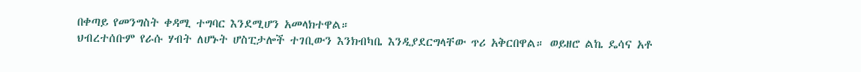በቀጣይ የመንግስት ቀዳሚ ተግባር እንደሚሆን አመላክተዋል።
ህብረተሰቡም የራሱ ሃብት ለሆኑት ሆስፒታሎች ተገቢውን እንክብካቤ እንዲያደርግላቸው ጥሪ አቅርበዋል። ወይዘሮ ልኬ ዴሳና አቶ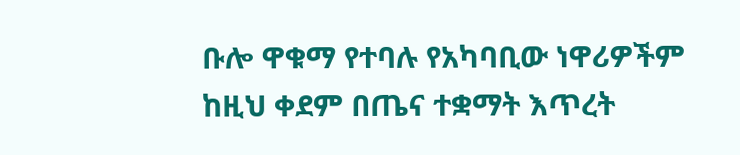ቡሎ ዋቁማ የተባሉ የአካባቢው ነዋሪዎችም ከዚህ ቀደም በጤና ተቋማት እጥረት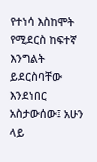የተነሳ እስከሞት የሚደርስ ከፍተኛ እንግልት ይደርስባቸው እንደነበር አስታውሰው፤ አሁን ላይ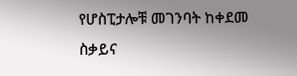የሆስፒታሎቹ መገንባት ከቀደመ ስቃይና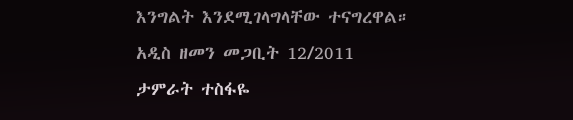እንግልት እንደሚገላግላቸው ተናግረዋል።
አዲስ ዘመን መጋቢት 12/2011
ታምራት ተስፋዬ